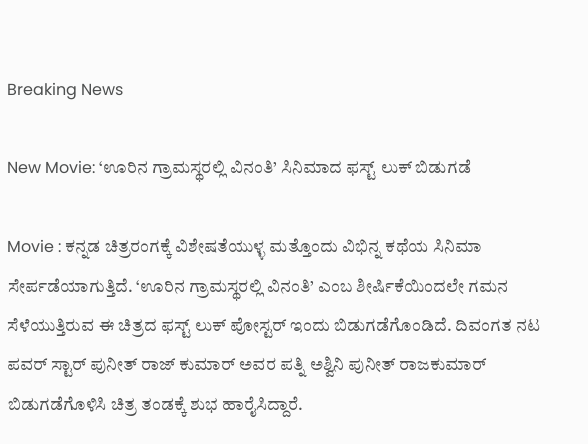Breaking News

New Movie: ‘ಊರಿನ ಗ್ರಾಮಸ್ಥರಲ್ಲಿ ವಿನಂತಿ’ ಸಿನಿಮಾದ ಫಸ್ಟ್ ಲುಕ್ ಬಿಡುಗಡೆ

Movie : ಕನ್ನಡ ಚಿತ್ರರಂಗಕ್ಕೆ ವಿಶೇಷತೆಯುಳ್ಳ ಮತ್ತೊಂದು ವಿಭಿನ್ನ ಕಥೆಯ ಸಿನಿಮಾ ಸೇರ್ಪಡೆಯಾಗುತ್ತಿದೆ. ‘ಊರಿನ ಗ್ರಾಮಸ್ಥರಲ್ಲಿ ವಿನಂತಿ’ ಎಂಬ ಶೀರ್ಷಿಕೆಯಿಂದಲೇ ಗಮನ ಸೆಳೆಯುತ್ತಿರುವ ಈ ಚಿತ್ರದ ಫಸ್ಟ್ ಲುಕ್ ಪೋಸ್ಟರ್ ಇಂದು ಬಿಡುಗಡೆಗೊಂಡಿದೆ. ದಿವಂಗತ ನಟ ಪವರ್ ಸ್ಟಾರ್ ಪುನೀತ್ ರಾಜ್ ಕುಮಾರ್ ಅವರ ಪತ್ನಿ ಅಶ್ವಿನಿ ಪುನೀತ್ ರಾಜಕುಮಾರ್ ಬಿಡುಗಡೆಗೊಳಿಸಿ ಚಿತ್ರ ತಂಡಕ್ಕೆ ಶುಭ ಹಾರೈಸಿದ್ದಾರೆ.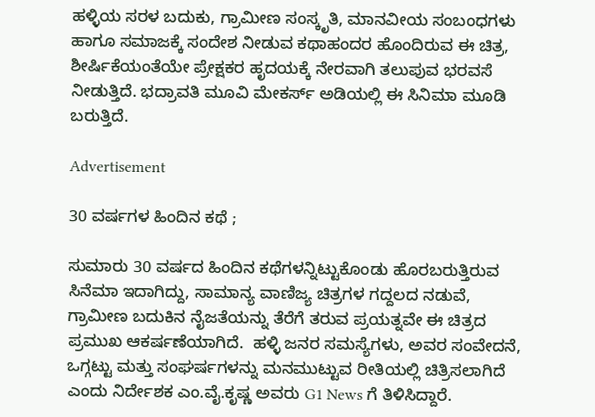ಹಳ್ಳಿಯ ಸರಳ ಬದುಕು, ಗ್ರಾಮೀಣ ಸಂಸ್ಕೃತಿ, ಮಾನವೀಯ ಸಂಬಂಧಗಳು ಹಾಗೂ ಸಮಾಜಕ್ಕೆ ಸಂದೇಶ ನೀಡುವ ಕಥಾಹಂದರ ಹೊಂದಿರುವ ಈ ಚಿತ್ರ, ಶೀರ್ಷಿಕೆಯಂತೆಯೇ ಪ್ರೇಕ್ಷಕರ ಹೃದಯಕ್ಕೆ ನೇರವಾಗಿ ತಲುಪುವ ಭರವಸೆ ನೀಡುತ್ತಿದೆ. ಭದ್ರಾವತಿ ಮೂವಿ ಮೇಕರ್ಸ್ ಅಡಿಯಲ್ಲಿ ಈ ಸಿನಿಮಾ ಮೂಡಿ ಬರುತ್ತಿದೆ.

Advertisement

30 ವರ್ಷಗಳ ಹಿಂದಿನ ಕಥೆ ;

ಸುಮಾರು 30 ವರ್ಷದ ಹಿಂದಿನ ಕಥೆಗಳನ್ನಿಟ್ಟುಕೊಂಡು ಹೊರಬರುತ್ತಿರುವ ಸಿನೆಮಾ ಇದಾಗಿದ್ದು, ಸಾಮಾನ್ಯ ವಾಣಿಜ್ಯ ಚಿತ್ರಗಳ ಗದ್ದಲದ ನಡುವೆ,  ಗ್ರಾಮೀಣ ಬದುಕಿನ ನೈಜತೆಯನ್ನು ತೆರೆಗೆ ತರುವ ಪ್ರಯತ್ನವೇ ಈ ಚಿತ್ರದ ಪ್ರಮುಖ ಆಕರ್ಷಣೆಯಾಗಿದೆ.  ಹಳ್ಳಿ ಜನರ ಸಮಸ್ಯೆಗಳು, ಅವರ ಸಂವೇದನೆ, ಒಗ್ಗಟ್ಟು ಮತ್ತು ಸಂಘರ್ಷಗಳನ್ನು ಮನಮುಟ್ಟುವ ರೀತಿಯಲ್ಲಿ ಚಿತ್ರಿಸಲಾಗಿದೆ ಎಂದು ನಿರ್ದೇಶಕ ಎಂ.ವೈ.ಕೃಷ್ಣ ಅವರು G1 News ಗೆ ತಿಳಿಸಿದ್ದಾರೆ.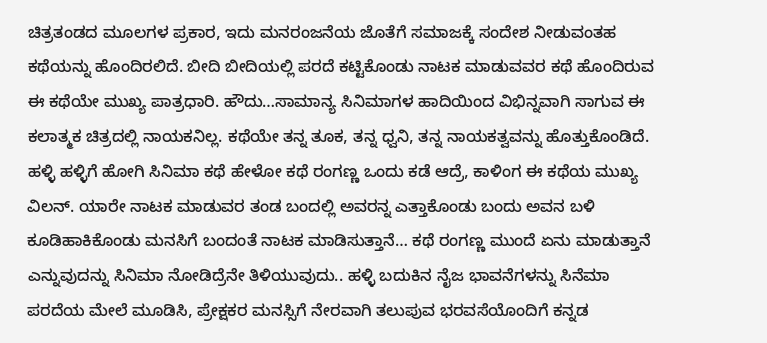ಚಿತ್ರತಂಡದ ಮೂಲಗಳ ಪ್ರಕಾರ, ಇದು ಮನರಂಜನೆಯ ಜೊತೆಗೆ ಸಮಾಜಕ್ಕೆ ಸಂದೇಶ ನೀಡುವಂತಹ ಕಥೆಯನ್ನು ಹೊಂದಿರಲಿದೆ. ಬೀದಿ ಬೀದಿಯಲ್ಲಿ ಪರದೆ ಕಟ್ಟಿಕೊಂಡು ನಾಟಕ ಮಾಡುವವರ ಕಥೆ ಹೊಂದಿರುವ ಈ ಕಥೆಯೇ ಮುಖ್ಯ ಪಾತ್ರಧಾರಿ. ಹೌದು…ಸಾಮಾನ್ಯ ಸಿನಿಮಾಗಳ ಹಾದಿಯಿಂದ ವಿಭಿನ್ನವಾಗಿ ಸಾಗುವ ಈ ಕಲಾತ್ಮಕ ಚಿತ್ರದಲ್ಲಿ ನಾಯಕನಿಲ್ಲ. ಕಥೆಯೇ ತನ್ನ ತೂಕ, ತನ್ನ ಧ್ವನಿ, ತನ್ನ ನಾಯಕತ್ವವನ್ನು ಹೊತ್ತುಕೊಂಡಿದೆ. ಹಳ್ಳಿ ಹಳ್ಳಿಗೆ ಹೋಗಿ ಸಿನಿಮಾ ಕಥೆ ಹೇಳೋ ಕಥೆ ರಂಗಣ್ಣ ಒಂದು ಕಡೆ ಆದ್ರೆ, ಕಾಳಿಂಗ ಈ ಕಥೆಯ ಮುಖ್ಯ ವಿಲನ್. ಯಾರೇ ನಾಟಕ ಮಾಡುವರ ತಂಡ ಬಂದಲ್ಲಿ ಅವರನ್ನ ಎತ್ತಾಕೊಂಡು ಬಂದು ಅವನ ಬಳಿ ಕೂಡಿಹಾಕಿಕೊಂಡು ಮನಸಿಗೆ ಬಂದಂತೆ ನಾಟಕ ಮಾಡಿಸುತ್ತಾನೆ… ಕಥೆ ರಂಗಣ್ಣ ಮುಂದೆ ಏನು ಮಾಡುತ್ತಾನೆ ಎನ್ನುವುದನ್ನು ಸಿನಿಮಾ ನೋಡಿದ್ರೆನೇ ತಿಳಿಯುವುದು‌.. ಹಳ್ಳಿ ಬದುಕಿನ ನೈಜ ಭಾವನೆಗಳನ್ನು ಸಿನೆಮಾ ಪರದೆಯ ಮೇಲೆ ಮೂಡಿಸಿ, ಪ್ರೇಕ್ಷಕರ ಮನಸ್ಸಿಗೆ ನೇರವಾಗಿ ತಲುಪುವ ಭರವಸೆಯೊಂದಿಗೆ ಕನ್ನಡ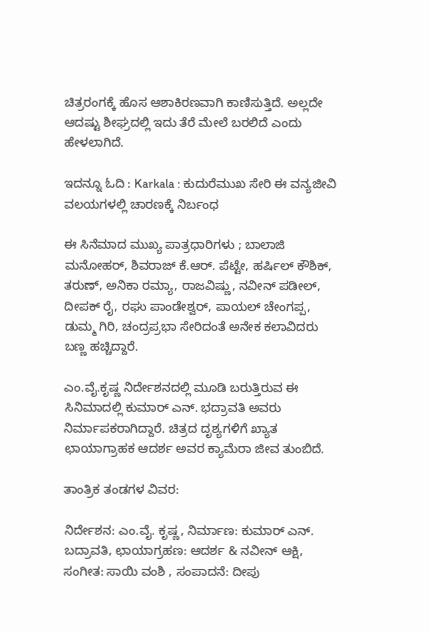ಚಿತ್ರರಂಗಕ್ಕೆ ಹೊಸ ಆಶಾಕಿರಣವಾಗಿ ಕಾಣಿಸುತ್ತಿದೆ. ಅಲ್ಲದೇ ಆದಷ್ಟು ಶೀಘ್ರದಲ್ಲಿ ಇದು ತೆರೆ ಮೇಲೆ‌ ಬರಲಿದೆ ಎಂದು ಹೇಳಲಾಗಿದೆ.

ಇದನ್ನೂ ಓದಿ : Karkala : ಕುದುರೆಮುಖ ಸೇರಿ ಈ ವನ್ಯಜೀವಿ ವಲಯಗಳಲ್ಲಿ ಚಾರಣಕ್ಕೆ ನಿರ್ಬಂಧ

ಈ ಸಿನೆಮಾದ ಮುಖ್ಯ ಪಾತ್ರಧಾರಿಗಳು ; ಬಾಲಾಜಿ ಮನೋಹರ್, ಶಿವರಾಜ್ ಕೆ.ಆರ್. ಪೆಟ್ಟೇ, ಹರ್ಷಿಲ್ ಕೌಶಿಕ್, ತರುಣ್, ಅನಿಕಾ ರಮ್ಯಾ, ರಾಜವಿಷ್ಣು, ನವೀನ್ ಪಡೀಲ್, ದೀಪಕ್ ರೈ, ರಘು ಪಾಂಡೇಶ್ವರ್, ಪಾಯಲ್ ಚೇಂಗಪ್ಪ, ಡುಮ್ಮ ಗಿರಿ, ಚಂದ್ರಪ್ರಭಾ ಸೇರಿದಂತೆ ಅನೇಕ ಕಲಾವಿದರು ಬಣ್ಣ ಹಚ್ಚಿದ್ದಾರೆ.

ಎಂ.ವೈ.ಕೃಷ್ಣ ನಿರ್ದೇಶನದಲ್ಲಿ ಮೂಡಿ ಬರುತ್ತಿರುವ ಈ ಸಿನಿಮಾದಲ್ಲಿ ಕುಮಾರ್ ಎನ್. ಭದ್ರಾವತಿ ಅವರು ನಿರ್ಮಾಪಕರಾಗಿದ್ದಾರೆ. ಚಿತ್ರದ ದೃಶ್ಯಗಳಿಗೆ ಖ್ಯಾತ ಛಾಯಾಗ್ರಾಹಕ ಆದರ್ಶ ಅವರ ಕ್ಯಾಮೆರಾ ಜೀವ ತುಂಬಿದೆ.

ತಾಂತ್ರಿಕ ತಂಡಗಳ ವಿವರ:

ನಿರ್ದೇಶನ: ಎಂ.ವೈ. ಕೃಷ್ಣ, ನಿರ್ಮಾಣ: ಕುಮಾರ್ ಎನ್. ಬದ್ರಾವತಿ, ಛಾಯಾಗ್ರಹಣ: ಆದರ್ಶ & ನವೀನ್ ಆಕ್ಷಿ,  ಸಂಗೀತ: ಸಾಯಿ ವಂಶಿ , ಸಂಪಾದನೆ: ದೀಪು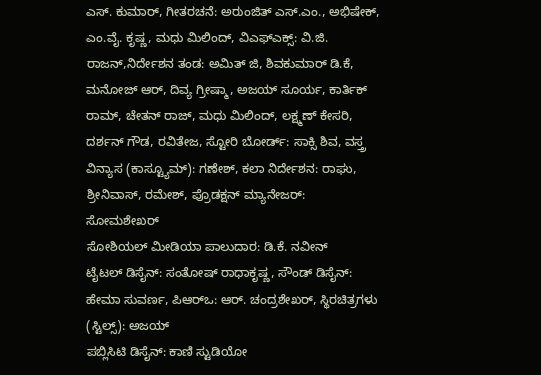ಎಸ್. ಕುಮಾರ್, ಗೀತರಚನೆ: ಅರುಂಜಿತ್ ಎಸ್.ಎಂ., ಅಭಿಷೇಕ್, ಎಂ.ವೈ. ಕೃಷ್ಣ, ಮಧು ಮಿಲಿಂದ್, ವಿಎಫ್‌ಎಕ್ಸ್: ವಿ.ಜಿ. ರಾಜನ್,ನಿರ್ದೇಶನ ತಂಡ: ಅಮಿತ್ ಜಿ, ಶಿವಕುಮಾರ್ ಡಿ.ಕೆ, ಮನೋಜ್ ಆರ್, ದಿವ್ಯ ಗ್ರೀಷ್ಮಾ, ಅಜಯ್ ಸೂರ್ಯ, ಕಾರ್ತಿಕ್ ರಾಮ್, ಚೇತನ್ ರಾಜ್, ಮಧು ಮಿಲಿಂದ್, ಲಕ್ಷ್ಮಣ್ ಕೇಸರಿ, ದರ್ಶನ್ ಗೌಡ, ರವಿತೇಜ, ಸ್ಟೋರಿ ಬೋರ್ಡ್: ಸಾಕ್ಸಿ ಶಿವ, ವಸ್ತ್ರ ವಿನ್ಯಾಸ (ಕಾಸ್ಟ್ಯೂಮ್): ಗಣೇಶ್, ಕಲಾ ನಿರ್ದೇಶನ: ರಾಘು, ಶ್ರೀನಿವಾಸ್, ರಮೇಶ್, ಪ್ರೊಡಕ್ಷನ್ ಮ್ಯಾನೇಜರ್: ಸೋಮಶೇಖರ್
ಸೋಶಿಯಲ್ ಮೀಡಿಯಾ ಪಾಲುದಾರ: ಡಿ.ಕೆ. ನವೀನ್
ಟೈಟಲ್ ಡಿಸೈನ್: ಸಂತೋಷ್ ರಾಧಾಕೃಷ್ಣ, ಸೌಂಡ್ ಡಿಸೈನ್: ಹೇಮಾ ಸುವರ್ಣ, ಪಿಆರ್‌ಒ: ಆರ್. ಚಂದ್ರಶೇಖರ್, ಸ್ಥಿರಚಿತ್ರಗಳು (ಸ್ಟಿಲ್ಸ್): ಅಜಯ್
ಪಬ್ಲಿಸಿಟಿ ಡಿಸೈನ್: ಕಾಣಿ ಸ್ಟುಡಿಯೋ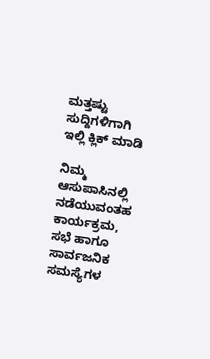ಮತ್ತಷ್ಟು ಸುದ್ದಿಗಳಿಗಾಗಿ ಇಲ್ಲಿ ಕ್ಲಿಕ್‌ ಮಾಡಿ

ನಿಮ್ಮ ಆಸುಪಾಸಿನಲ್ಲಿ ನಡೆಯುವಂತಹ ಕಾರ್ಯಕ್ರಮ, ಸಭೆ ಹಾಗೂ ಸಾರ್ವಜನಿಕ ಸಮಸ್ಯೆಗಳ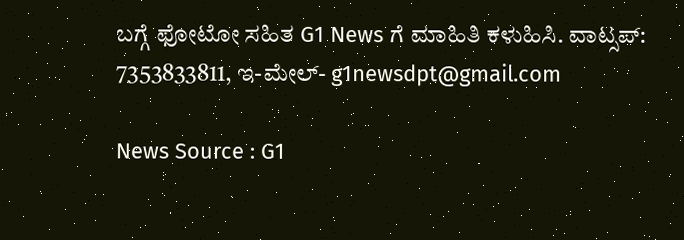ಬಗ್ಗೆ ಫೋಟೋ ಸಹಿತ G1 News ಗೆ ಮಾಹಿತಿ ಕಳುಹಿಸಿ. ವಾಟ್ಸಪ್: 7353833811, ಇ-ಮೇಲ್- g1newsdpt@gmail.com

News Source : G1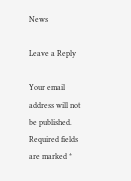News

Leave a Reply

Your email address will not be published. Required fields are marked *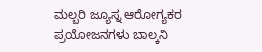ಮಲ್ಬರಿ ಜ್ಯೂಸ್ನ ಆರೋಗ್ಯಕರ ಪ್ರಯೋಜನಗಳು ಬಾಲ್ಕನಿ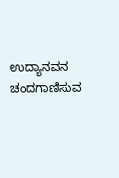ಉದ್ಯಾನವನ ಚಂದಗಾಣಿಸುವ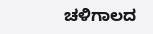ಚಳಿಗಾಲದ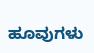ಹೂವುಗಳು